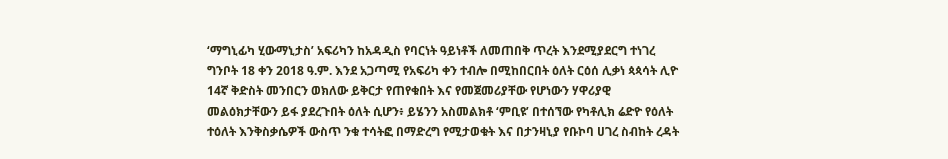‘ማግኒፊካ ሂውማኒታስ’ አፍሪካን ከአዳዲስ የባርነት ዓይነቶች ለመጠበቅ ጥረት እንደሚያደርግ ተነገረ
ግንቦት 18 ቀን 2018 ዓ.ም. እንደ አጋጣሚ የአፍሪካ ቀን ተብሎ በሚከበርበት ዕለት ርዕሰ ሊቃነ ጳጳሳት ሊዮ 14ኛ ቅድስት መንበርን ወክለው ይቅርታ የጠየቁበት እና የመጀመሪያቸው የሆነውን ሃዋሪያዊ መልዕክታቸውን ይፋ ያደረጉበት ዕለት ሲሆን፥ ይሄንን አስመልክቶ ‘ምቢዩ’ በተሰኘው የካቶሊክ ሬድዮ የዕለት ተዕለት እንቅስቃሴዎች ውስጥ ንቁ ተሳትፎ በማድረግ የሚታወቁት እና በታንዛኒያ የቡኮባ ሀገረ ስብከት ረዳት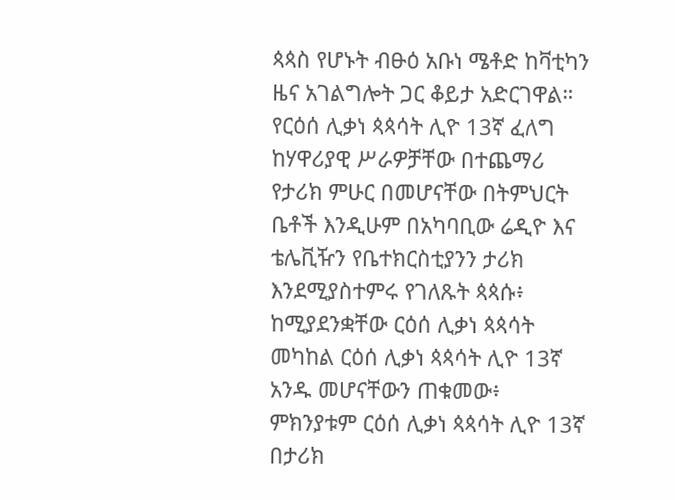ጳጳስ የሆኑት ብፁዕ አቡነ ሜቶድ ከቫቲካን ዜና አገልግሎት ጋር ቆይታ አድርገዋል።
የርዕሰ ሊቃነ ጳጳሳት ሊዮ 13ኛ ፈለግ
ከሃዋሪያዊ ሥራዎቻቸው በተጨማሪ የታሪክ ምሁር በመሆናቸው በትምህርት ቤቶች እንዲሁም በአካባቢው ሬዲዮ እና ቴሌቪዥን የቤተክርስቲያንን ታሪክ እንደሚያስተምሩ የገለጹት ጳጳሱ፥ ከሚያደንቋቸው ርዕሰ ሊቃነ ጳጳሳት መካከል ርዕሰ ሊቃነ ጳጳሳት ሊዮ 13ኛ አንዱ መሆናቸውን ጠቁመው፥ ምክንያቱም ርዕሰ ሊቃነ ጳጳሳት ሊዮ 13ኛ በታሪክ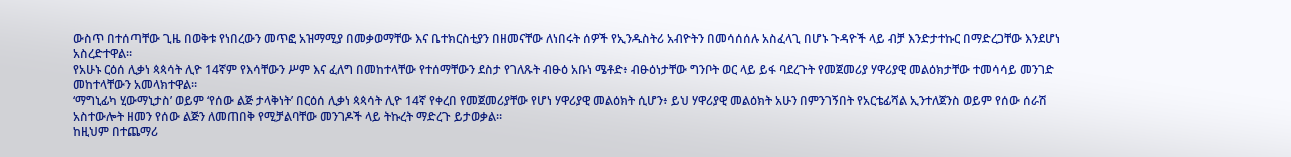ውስጥ በተሰጣቸው ጊዜ በወቅቱ የነበረውን መጥፎ አዝማሚያ በመቃወማቸው እና ቤተክርስቲያን በዘመናቸው ለነበሩት ሰዎች የኢንዱስትሪ አብዮትን በመሳሰሰሉ አስፈላጊ በሆኑ ጉዳዮች ላይ ብቻ እንድታተኩር በማድረጋቸው እንደሆነ አስረድተዋል።
የአሁኑ ርዕሰ ሊቃነ ጳጳሳት ሊዮ 14ኛም የእሳቸውን ሥም እና ፈለግ በመከተላቸው የተሰማቸውን ደስታ የገለጹት ብፁዕ አቡነ ሜቶድ፥ ብፁዕነታቸው ግንቦት ወር ላይ ይፋ ባደረጉት የመጀመሪያ ሃዋሪያዊ መልዕክታቸው ተመሳሳይ መንገድ መከተላቸውን አመላክተዋል።
‘ማግኒፊካ ሂውማኒታስ’ ወይም ‘የሰው ልጅ ታላቅነት’ በርዕሰ ሊቃነ ጳጳሳት ሊዮ 14ኛ የቀረበ የመጀመሪያቸው የሆነ ሃዋሪያዊ መልዕክት ሲሆን፥ ይህ ሃዋሪያዊ መልዕክት አሁን በምንገኝበት የአርቴፊሻል ኢንተለጀንስ ወይም የሰው ሰራሽ አስተውሎት ዘመን የሰው ልጅን ለመጠበቅ የሚቻልባቸው መንገዶች ላይ ትኩረት ማድረጉ ይታወቃል።
ከዚህም በተጨማሪ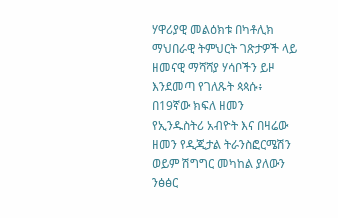ሃዋሪያዊ መልዕክቱ በካቶሊክ ማህበራዊ ትምህርት ገጽታዎች ላይ ዘመናዊ ማሻሻያ ሃሳቦችን ይዞ እንደመጣ የገለጹት ጳጳሱ፥ በ19ኛው ክፍለ ዘመን የኢንዱስትሪ አብዮት እና በዛሬው ዘመን የዲጂታል ትራንስፎርሜሽን ወይም ሽግግር መካከል ያለውን ንፅፅር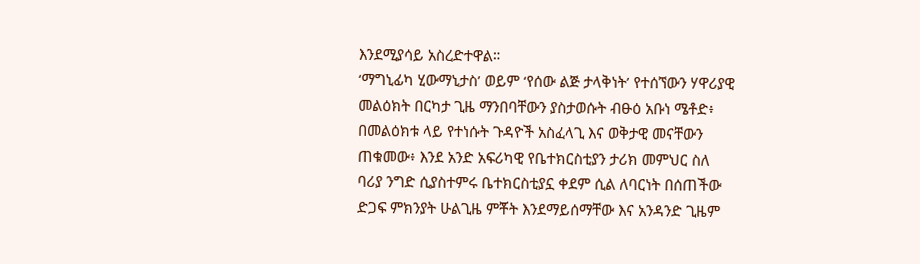እንደሚያሳይ አስረድተዋል።
‘ማግኒፊካ ሂውማኒታስ’ ወይም ‘የሰው ልጅ ታላቅነት’ የተሰኘውን ሃዋሪያዊ መልዕክት በርካታ ጊዜ ማንበባቸውን ያስታወሱት ብፁዕ አቡነ ሜቶድ፥ በመልዕክቱ ላይ የተነሱት ጉዳዮች አስፈላጊ እና ወቅታዊ መናቸውን ጠቁመው፥ እንደ አንድ አፍሪካዊ የቤተክርስቲያን ታሪክ መምህር ስለ ባሪያ ንግድ ሲያስተምሩ ቤተክርስቲያኗ ቀደም ሲል ለባርነት በሰጠችው ድጋፍ ምክንያት ሁልጊዜ ምቾት እንደማይሰማቸው እና አንዳንድ ጊዜም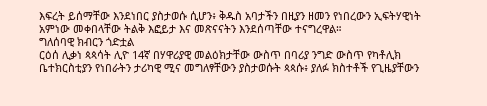እፍረት ይሰማቸው እንደነበር ያስታወሱ ሲሆን፥ ቅዱስ አባታችን በዚያን ዘመን የነበረውን ኢፍትሃዊነት አምነው መቀበላቸው ትልቅ እፎይታ እና መጽናናትን እንደሰጣቸው ተናግረዋል።
ግለሰባዊ ክብርን ጎድቷል
ርዕሰ ሊቃነ ጳጳሳት ሊዮ 14ኛ በሃዋሪያዊ መልዕክታቸው ውስጥ በባሪያ ንግድ ውስጥ የካቶሊክ ቤተክርስቲያን የነበራትን ታሪካዊ ሚና መግለፃቸውን ያስታወሱት ጳጳሱ፥ ያለፉ ክስተቶች የጊዜያቸውን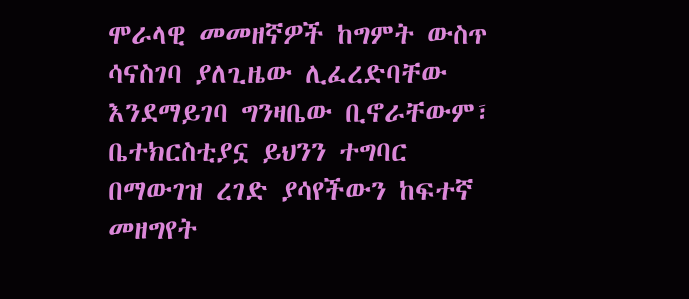ሞራላዊ መመዘኛዎች ከግምት ውስጥ ሳናስገባ ያለጊዜው ሊፈረድባቸው እንደማይገባ ግንዛቤው ቢኖራቸውም፣ ቤተክርስቲያኗ ይህንን ተግባር በማውገዝ ረገድ ያሳየችውን ከፍተኛ መዘግየት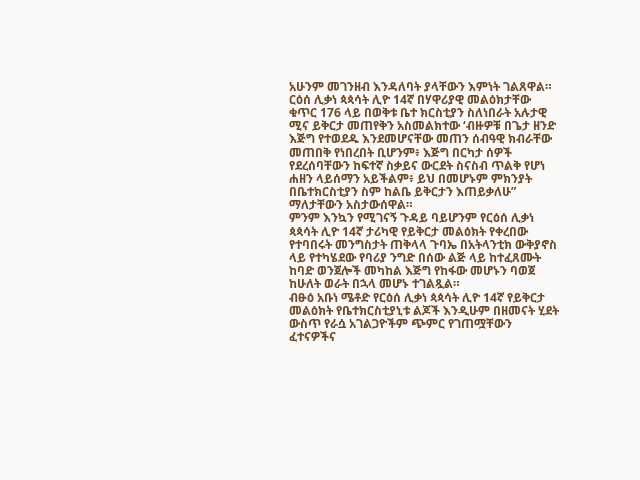አሁንም መገንዘብ እንዳለባት ያላቸውን እምነት ገልጸዋል።
ርዕሰ ሊቃነ ጳጳሳት ሊዮ 14ኛ በሃዋሪያዊ መልዕክታቸው ቁጥር 176 ላይ በወቅቱ ቤተ ክርስቲያን ስለነበራት አሉታዊ ሚና ይቅርታ መጠየቅን አስመልክተው ‘ብዙዎቹ በጌታ ዘንድ እጅግ የተወደዱ እንደመሆናቸው መጠን ሰብዓዊ ክብራቸው መጠበቅ የነበረበት ቢሆንም፥ እጅግ በርካታ ሰዎች የደረሰባቸውን ከፍተኛ ስቃይና ውርደት ስናስብ ጥልቅ የሆነ ሐዘን ላይሰማን አይችልም፥ ይህ በመሆኑም ምክንያት በቤተክርስቲያን ስም ከልቤ ይቅርታን እጠይቃለሁ” ማለታቸውን አስታውሰዋል።
ምንም እንኳን የሚገናኝ ጉዳይ ባይሆንም የርዕሰ ሊቃነ ጳጳሳት ሊዮ 14ኛ ታሪካዊ የይቅርታ መልዕክት የቀረበው የተባበሩት መንግስታት ጠቅላላ ጉባኤ በአትላንቲክ ውቅያኖስ ላይ የተካሄደው የባሪያ ንግድ በሰው ልጅ ላይ ከተፈጸሙት ከባድ ወንጀሎች መካከል እጅግ የከፋው መሆኑን ባወጀ ከሁለት ወራት በኋላ መሆኑ ተገልጿል።
ብፁዕ አቡነ ሜቶድ የርዕሰ ሊቃነ ጳጳሳት ሊዮ 14ኛ የይቅርታ መልዕክት የቤተክርስቲያኒቱ ልጆች እንዲሁም በዘመናት ሂደት ውስጥ የራሷ አገልጋዮችም ጭምር የገጠሟቸውን ፈተናዎችና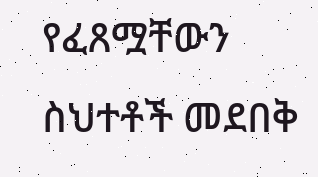የፈጸሟቸውን ስህተቶች መደበቅ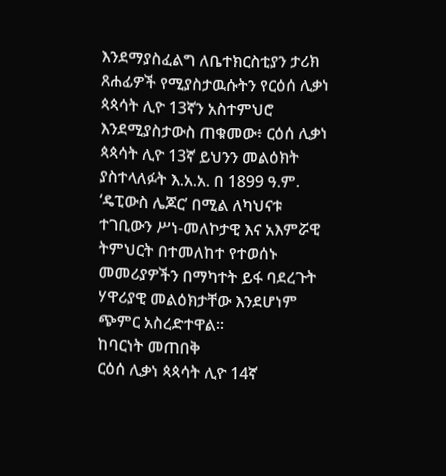እንደማያስፈልግ ለቤተክርስቲያን ታሪክ ጸሐፊዎች የሚያስታዉሱትን የርዕሰ ሊቃነ ጳጳሳት ሊዮ 13ኛን አስተምህሮ እንደሚያስታውስ ጠቁመው፥ ርዕሰ ሊቃነ ጳጳሳት ሊዮ 13ኛ ይህንን መልዕክት ያስተላለፉት እ.አ.አ. በ 1899 ዓ.ም. ‘ዴፒውስ ሌጆር’ በሚል ለካህናቱ ተገቢውን ሥነ-መለኮታዊ እና አእምሯዊ ትምህርት በተመለከተ የተወሰኑ መመሪያዎችን በማካተት ይፋ ባደረጉት ሃዋሪያዊ መልዕክታቸው እንደሆነም ጭምር አስረድተዋል።
ከባርነት መጠበቅ
ርዕሰ ሊቃነ ጳጳሳት ሊዮ 14ኛ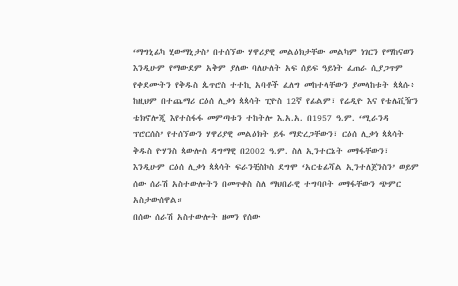‘ማግኒፊካ ሂውማኒታስ’ በተሰኘው ሃዋሪያዊ መልዕክታቸው መልካም ነገርን የማከናወን እንዲሁም የማውደም አቅም ያለው ባለሁለት አፍ ሰይፍ ዓይነት ፈጠራ ሲያጋጥም የቀደሙትን የቅዱስ ጴጥሮስ ተተኪ አባቶች ፈለግ መከተላቸውን ያመላከቱት ጳጳሱ፥ ከዚህም በተጨማሪ ርዕሰ ሊቃነ ጳጳሳት ፒዮስ 12ኛ የፊልም፣ የሬዲዮ እና የቴሌቪዥን ቴክኖሎጂ እየተስፋፋ መምጣቱን ተከትሎ እ.አ.አ. በ1957 ዓ.ም. ‘ሚራንዳ ፕሮርሰስ’ የተሰኘውን ሃዋሪያዊ መልዕክት ይፋ ማድረጋቸውን፣ ርዕሰ ሊቃነ ጳጳሳት ቅዱስ ዮሃንስ ጳውሎስ ዳግማዊ በ2002 ዓ.ም. ስለ ኢንተርኔት መፃፋቸውን፣ እንዲሁም ርዕሰ ሊቃነ ጳጳሳት ፍራንቺስኮስ ደግሞ ‘አርቴፊሻል ኢንተለጀንስን’ ወይም ሰው ሰራሽ አስተውሎትን በመጥቀስ ስለ ማህበራዊ ተግባቦት መፃፋቸውን ጭምር አስታውሰዋል።
በሰው ሰራሽ አስተውሎት ዘመን የሰው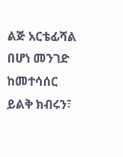ልጅ አርቴፊሻል በሆነ መንገድ ከመተሳሰር ይልቅ ክብሩን፣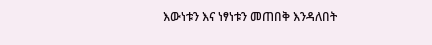እውነቱን እና ነፃነቱን መጠበቅ እንዳለበት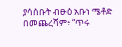ያሳሰቡት ብፁዕ አቡነ ሜቶድ በመጨረሻም፥ “ጥሩ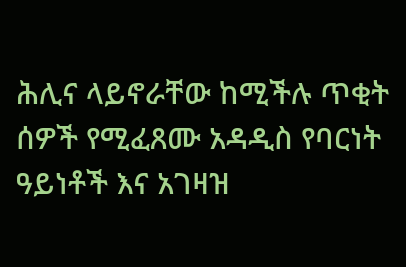ሕሊና ላይኖራቸው ከሚችሉ ጥቂት ሰዎች የሚፈጸሙ አዳዲስ የባርነት ዓይነቶች እና አገዛዝ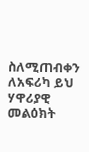ስለሚጠብቀን ለአፍሪካ ይህ ሃዋሪያዊ መልዕክት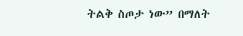ትልቅ ስጦታ ነው” በማለት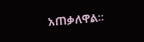አጠቃለዋል።